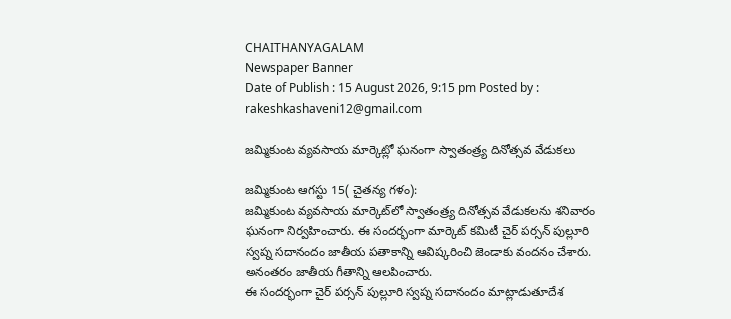CHAITHANYAGALAM
Newspaper Banner
Date of Publish : 15 August 2026, 9:15 pm Posted by : rakeshkashaveni12@gmail.com

జమ్మికుంట వ్యవసాయ మార్కెట్లో ఘనంగా స్వాతంత్ర్య దినోత్సవ వేడుకలు

జమ్మికుంట ఆగస్టు 15( చైతన్య గళం):
జమ్మికుంట వ్యవసాయ మార్కెట్‌లో స్వాతంత్ర్య దినోత్సవ వేడుకలను శనివారం ఘనంగా నిర్వహించారు. ఈ సందర్భంగా మార్కెట్‌ కమిటీ చైర్ పర్సన్ పుల్లూరి స్వప్న సదానందం జాతీయ పతాకాన్ని ఆవిష్కరించి జెండాకు వందనం చేశారు. అనంతరం జాతీయ గీతాన్ని ఆలపించారు.
ఈ సందర్భంగా చైర్ పర్సన్ పుల్లూరి స్వప్న సదానందం మాట్లాడుతూదేశ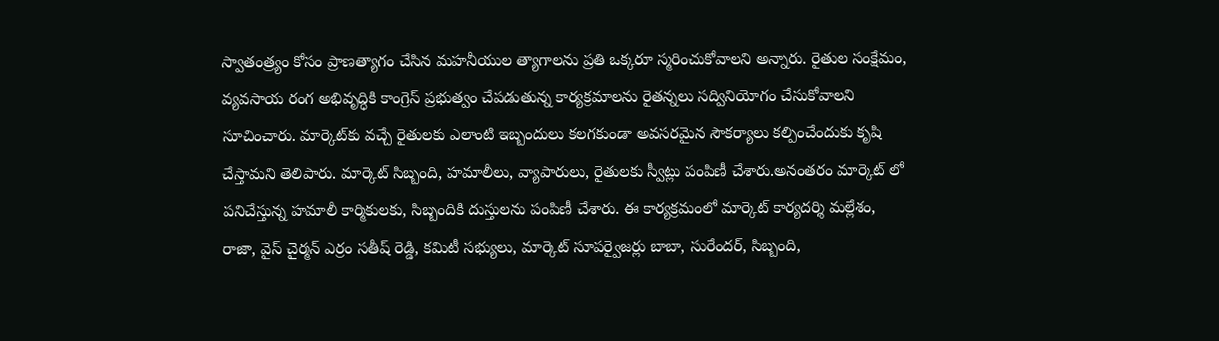స్వాతంత్ర్యం కోసం ప్రాణత్యాగం చేసిన మహనీయుల త్యాగాలను ప్రతి ఒక్కరూ స్మరించుకోవాలని అన్నారు. రైతుల సంక్షేమం, వ్యవసాయ రంగ అభివృద్ధికి కాంగ్రెస్ ప్రభుత్వం చేపడుతున్న కార్యక్రమాలను రైతన్నలు సద్వినియోగం చేసుకోవాలని సూచించారు. మార్కెట్‌కు వచ్చే రైతులకు ఎలాంటి ఇబ్బందులు కలగకుండా అవసరమైన సౌకర్యాలు కల్పించేందుకు కృషి చేస్తామని తెలిపారు. మార్కెట్ సిబ్బంది, హమాలీలు, వ్యాపారులు, రైతులకు స్వీట్లు పంపిణీ చేశారు.అనంతరం మార్కెట్‌ లో పనిచేస్తున్న హమాలీ కార్మికులకు, సిబ్బందికి దుస్తులను పంపిణీ చేశారు. ఈ కార్యక్రమంలో మార్కెట్‌ కార్యదర్శి మల్లేశం, రాజా, వైస్ చైర్మన్ ఎర్రం సతీష్ రెడ్డి, కమిటీ సభ్యులు, మార్కెట్ సూపర్వైజర్లు బాబా, సురేందర్, సిబ్బంది,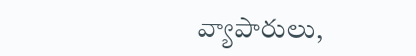వ్యాపారులు,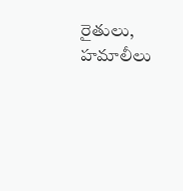రైతులు, హమాలీలు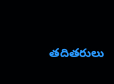తదితరులు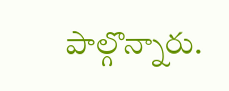పాల్గొన్నారు.